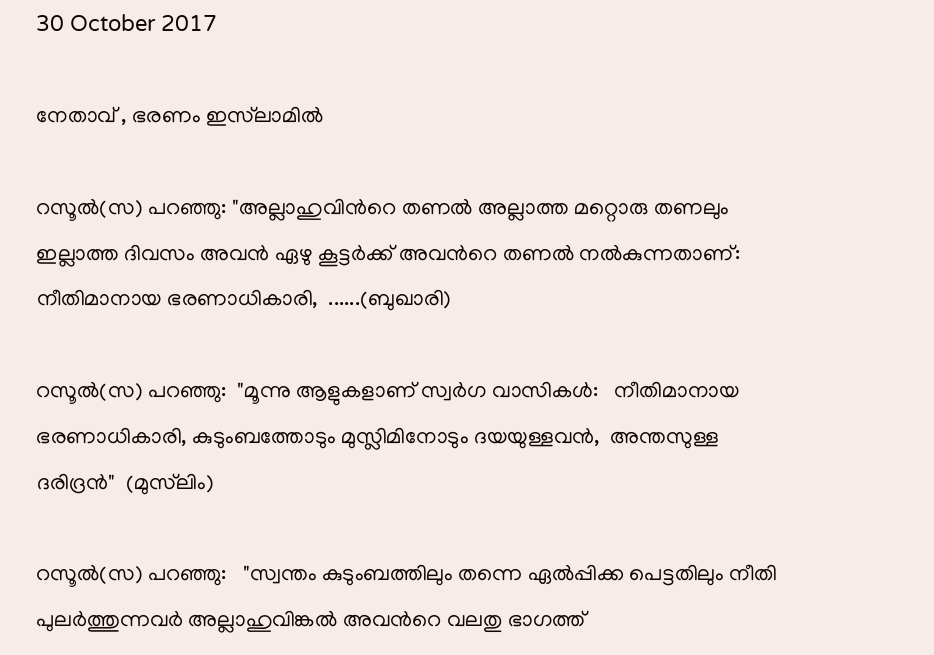30 October 2017

നേതാവ് , ഭരണം ഇസ്‌ലാമിൽ

റസൂല്‍(സ) പറഞ്ഞു: "അല്ലാഹുവിന്‍റെ തണൽ അല്ലാത്ത മറ്റൊരു തണലും ഇല്ലാത്ത ദിവസം അവന്‍ ഏഴു കൂട്ടര്‍ക്ക് അവന്‍റെ തണല്‍ നല്‍കുന്നതാണ്:   നീതിമാനായ ഭരണാധികാരി,  ......(ബുഖാരി)

റസൂല്‍(സ) പറഞ്ഞു:  "മൂന്നു ആളുകളാണ് സ്വര്‍ഗ വാസികള്‍:   നീതിമാനായ ഭരണാധികാരി, കുടുംബത്തോടും മുസ്ലിമിനോടും ദയയുള്ളവന്‍,  അന്തസുള്ള ദരിദ്രന്‍"  (മുസ്‌ലിം)

റസൂല്‍(സ) പറഞ്ഞു:   "സ്വന്തം കുടുംബത്തിലും തന്നെ ഏല്‍പ്പിക്ക പെട്ടതിലും നീതി പുലര്‍ത്തുന്നവര്‍ അല്ലാഹുവിങ്കല്‍ അവന്‍റെ വലതു ഭാഗത്ത്‌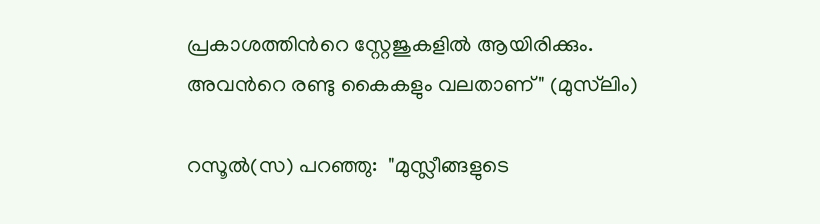പ്രകാശത്തിന്‍റെ സ്റ്റേജുകളിൽ ആയിരിക്കും.  അവന്‍റെ രണ്ടു കൈകളും വലതാണ്" (മുസ്‌ലിം)

റസൂല്‍(സ) പറഞ്ഞു:  "മുസ്ലീങ്ങളുടെ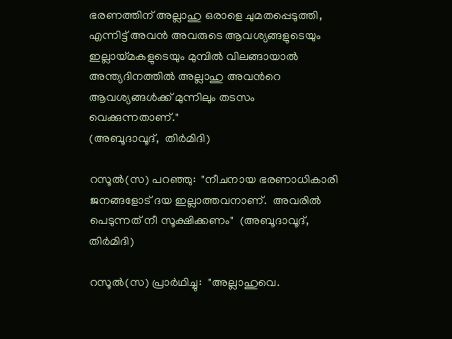ഭരണത്തിന് അല്ലാഹു ഒരാളെ ചുമതപ്പെടുത്തി, എന്നിട്ട് അവന്‍ അവരുടെ ആവശ്യങ്ങളുടെയും ഇല്ലായ്മകളുടെയും മുമ്പില്‍ വിലങ്ങായാല്‍ അന്ത്യദിനത്തില്‍ അല്ലാഹു അവന്‍റെ ആവശ്യങ്ങള്‍ക്ക് മുന്നിലും തടസം വെക്കുന്നതാണ്."
(അബൂദാവൂദ്‌,  തിര്‍മിദി)

റസൂല്‍(സ) പറഞ്ഞു:  "നീചനായ ഭരണാധികാരി ജനങ്ങളോട് ദയ ഇല്ലാത്തവനാണ്.  അവരില്‍ പെടുന്നത് നീ സൂക്ഷിക്കണം"  (അബൂദാവൂദ്‌, തിര്‍മിദി)

റസൂല്‍(സ) പ്രാര്‍ഥിച്ചു:  "അല്ലാഹുവെ.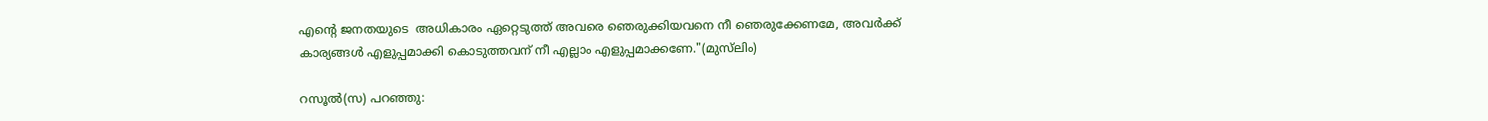എന്‍റെ ജനതയുടെ  അധികാരം ഏറ്റെടുത്ത് അവരെ ഞെരുക്കിയവനെ നീ ഞെരുക്കേണമേ, അവര്‍ക്ക് കാര്യങ്ങള്‍ എളുപ്പമാക്കി കൊടുത്തവന് നീ എല്ലാം എളുപ്പമാക്കണേ."(മുസ്‌ലിം)

റസൂല്‍(സ) പറഞ്ഞു: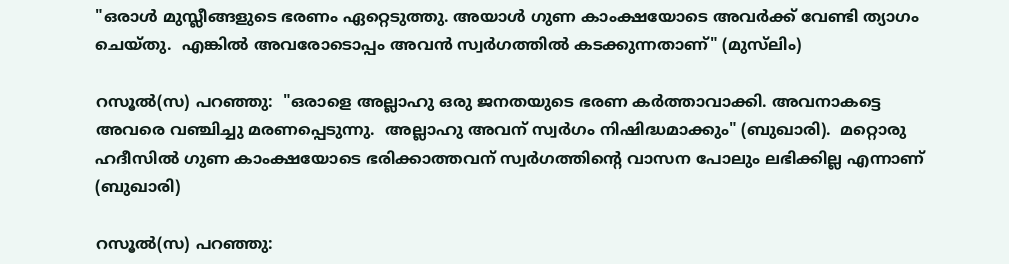"ഒരാള്‍ മുസ്ലീങ്ങളുടെ ഭരണം ഏറ്റെടുത്തു. അയാള്‍ ഗുണ കാംക്ഷയോടെ അവര്‍ക്ക് വേണ്ടി ത്യാഗം ചെയ്തു.  എങ്കില്‍ അവരോടൊപ്പം അവന്‍ സ്വര്‍ഗത്തില്‍ കടക്കുന്നതാണ്" (മുസ്‌ലിം)

റസൂല്‍(സ) പറഞ്ഞു:  "ഒരാളെ അല്ലാഹു ഒരു ജനതയുടെ ഭരണ കർത്താവാക്കി. അവനാകട്ടെ അവരെ വഞ്ചിച്ചു മരണപ്പെടുന്നു.  അല്ലാഹു അവന് സ്വര്‍ഗം നിഷിദ്ധമാക്കും" (ബുഖാരി).  മറ്റൊരു ഹദീസില്‍ ഗുണ കാംക്ഷയോടെ ഭരിക്കാത്തവന് സ്വര്‍ഗത്തിന്‍റെ വാസന പോലും ലഭിക്കില്ല എന്നാണ് (ബുഖാരി)

റസൂല്‍(സ) പറഞ്ഞു: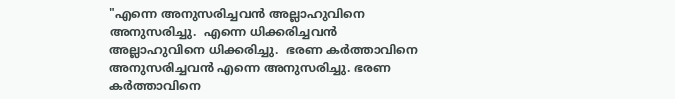"എന്നെ അനുസരിച്ചവന്‍ അല്ലാഹുവിനെ അനുസരിച്ചു.  എന്നെ ധിക്കരിച്ചവന്‍ അല്ലാഹുവിനെ ധിക്കരിച്ചു.  ഭരണ കർത്താവിനെ അനുസരിച്ചവന്‍ എന്നെ അനുസരിച്ചു. ഭരണ കർത്താവിനെ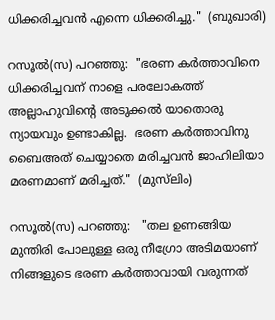ധിക്കരിച്ചവന്‍ എന്നെ ധിക്കരിച്ചു."  (ബുഖാരി)

റസൂല്‍(സ) പറഞ്ഞു:  "ഭരണ കർത്താവിനെ ധിക്കരിച്ചവന് നാളെ പരലോകത്ത് അല്ലാഹുവിന്‍റെ അടുക്കല്‍ യാതൊരു ന്യായവും ഉണ്ടാകില്ല.  ഭരണ കർത്താവിനു ബൈഅത്‌ ചെയ്യാതെ മരിച്ചവന്‍ ജാഹിലിയാ മരണമാണ് മരിച്ചത്."  (മുസ്‌ലിം)

റസൂല്‍(സ) പറഞ്ഞു:   "തല ഉണങ്ങിയ മുന്തിരി പോലുള്ള ഒരു നീഗ്രോ അടിമയാണ് നിങ്ങളുടെ ഭരണ കർത്താവായി വരുന്നത്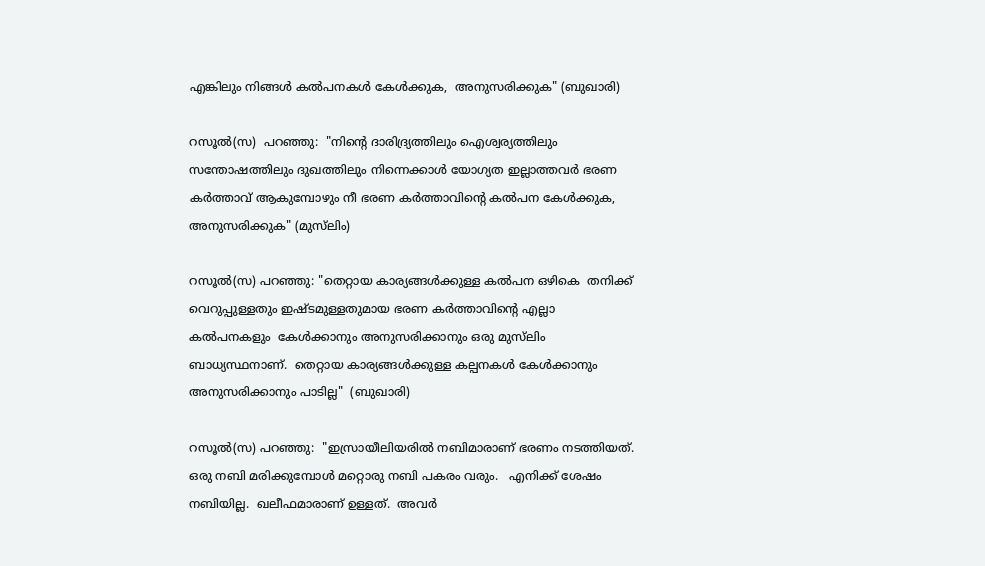എങ്കിലും നിങ്ങള്‍ കല്‍പനകള്‍ കേള്‍ക്കുക,  അനുസരിക്കുക" (ബുഖാരി)

റസൂല്‍(സ)  പറഞ്ഞു:  "നിന്‍റെ ദാരിദ്ര്യത്തിലും ഐശ്വര്യത്തിലും സന്തോഷത്തിലും ദുഖത്തിലും നിന്നെക്കാള്‍ യോഗ്യത ഇല്ലാത്തവര്‍ ഭരണ കർത്താവ് ആകുമ്പോഴും നീ ഭരണ കർത്താവിന്റെ കല്‍പന കേള്‍ക്കുക, അനുസരിക്കുക" (മുസ്‌ലിം)

റസൂല്‍(സ) പറഞ്ഞു: "തെറ്റായ കാര്യങ്ങള്‍ക്കുള്ള കല്‍പന ഒഴികെ  തനിക്ക് വെറുപ്പുള്ളതും ഇഷ്ടമുള്ളതുമായ ഭരണ കർത്താവിന്റെ എല്ലാ കല്‍പനകളും  കേള്‍ക്കാനും അനുസരിക്കാനും ഒരു മുസ്‌ലിം ബാധ്യസ്ഥനാണ്.  തെറ്റായ കാര്യങ്ങള്‍ക്കുള്ള കല്പനകള്‍ കേള്‍ക്കാനും അനുസരിക്കാനും പാടില്ല"  (ബുഖാരി)

റസൂല്‍(സ) പറഞ്ഞു:  "ഇസ്രായീലിയരില്‍ നബിമാരാണ് ഭരണം നടത്തിയത്. ഒരു നബി മരിക്കുമ്പോള്‍ മറ്റൊരു നബി പകരം വരും.   എനിക്ക് ശേഷം നബിയില്ല.  ഖലീഫമാരാണ് ഉള്ളത്.  അവര്‍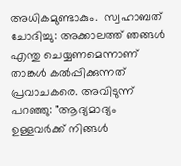അധികമുണ്ടാകും.  സ്വഹാബത് ചോദിച്ചു: അക്കാലത്ത് ഞങ്ങള്‍ എന്തു ചെയ്യണമെന്നാണ് താങ്കള്‍ കല്‍പ്പിക്കുന്നത് പ്രവാചകരെ. അവിടുന്ന് പറഞ്ഞു: "ആദ്യമാദ്യം ഉള്ളവർക്ക് നിങ്ങള്‍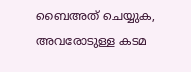ബൈഅത് ചെയ്യുക, അവരോടുള്ള കടമ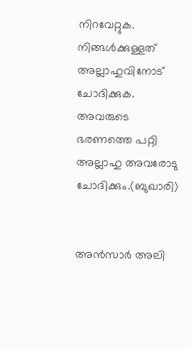നിറവേറ്റുക.   നിങ്ങള്‍ക്കുള്ളത് അല്ലാഹുവിനോട് ചോദിക്കുക.   അവരുടെ ഭരണത്തെ പറ്റി അല്ലാഹു അവരോടു ചോദിക്കും.(ബുഖാരി)


അൻസാർ അലി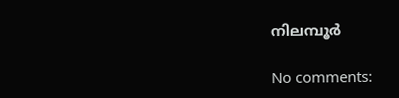നിലമ്പൂർ

No comments: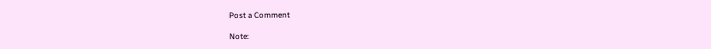Post a Comment

Note: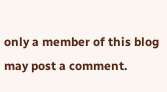only a member of this blog may post a comment.